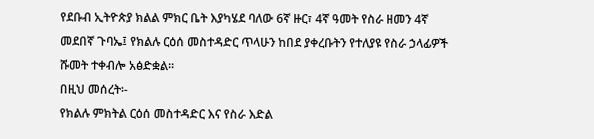የደቡብ ኢትዮጵያ ክልል ምክር ቤት እያካሄደ ባለው 6ኛ ዙር፣ 4ኛ ዓመት የስራ ዘመን 4ኛ መደበኛ ጉባኤ፤ የክልሉ ርዕሰ መስተዳድር ጥላሁን ከበደ ያቀረቡትን የተለያዩ የስራ ኃላፊዎች ሹመት ተቀብሎ አፅድቋል፡፡
በዚህ መሰረት፡-
የክልሉ ምክትል ርዕሰ መስተዳድር እና የስራ እድል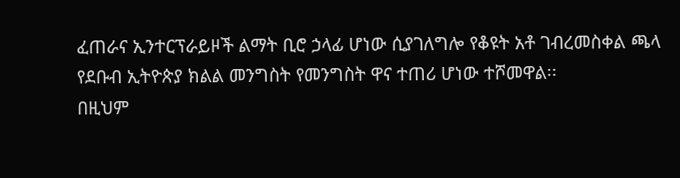ፈጠራና ኢንተርፕራይዞች ልማት ቢሮ ኃላፊ ሆነው ሲያገለግሎ የቆዩት አቶ ገብረመስቀል ጫላ የደቡብ ኢትዮጵያ ክልል መንግስት የመንግስት ዋና ተጠሪ ሆነው ተሾመዋል፡፡
በዚህም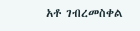አቶ ገብረመስቀል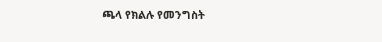ጫላ የክልሉ የመንግስት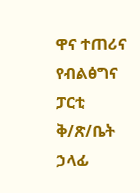ዋና ተጠሪና የብልፅግና ፓርቲ ቅ/ጽ/ቤት ኃላፊ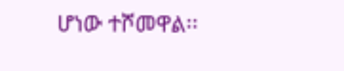ሆነው ተሾመዋል፡፡